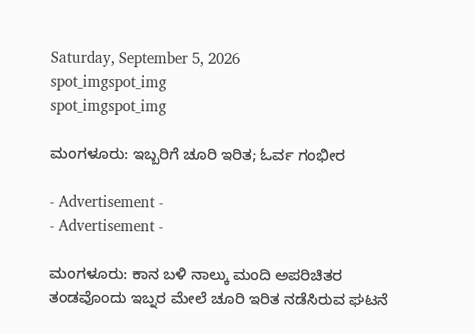Saturday, September 5, 2026
spot_imgspot_img
spot_imgspot_img

ಮಂಗಳೂರು: ಇಬ್ಬರಿಗೆ ಚೂರಿ ಇರಿತ; ಓರ್ವ ಗಂಭೀರ

- Advertisement -
- Advertisement -

ಮಂಗಳೂರು: ಕಾನ ಬಳಿ ನಾಲ್ಕು ಮಂದಿ ಅಪರಿಚಿತರ ತಂಡವೊಂದು ಇಬ್ನರ ಮೇಲೆ‌ ಚೂರಿ ಇರಿತ‌ ನಡೆಸಿರುವ ಘಟನೆ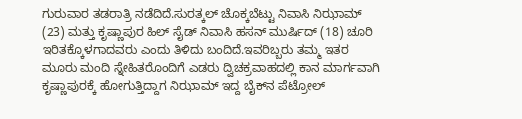ಗುರುವಾರ ತಡರಾತ್ರಿ ನಡೆದಿದೆ.ಸುರತ್ಕಲ್‌ ಚೊಕ್ಕಬೆಟ್ಟು ನಿವಾಸಿ ನಿಝಾಮ್ (23) ಮತ್ತು ಕೃಷ್ಣಾಪುರ ಹಿಲ್ ಸೈಡ್ ನಿವಾಸಿ ಹಸನ್ ಮುರ್ಷಿದ್ (18) ಚೂರಿ ಇರಿತಕ್ಕೊಳಗಾದವರು ಎಂದು ತಿಳಿದು ಬಂದಿದೆ.ಇವರಿಬ್ಬರು ತಮ್ಮ ಇತರ ಮೂರು ಮಂದಿ‌ ಸ್ನೇಹಿತರೊಂದಿಗೆ‌ ಎಡರು ದ್ವಿಚಕ್ರ‌ವಾಹದಲ್ಲಿ‌ ಕಾನ ಮಾರ್ಗವಾಗಿ ಕೃಷ್ಣಾಪುರಕ್ಕೆ‌ ಹೋಗುತ್ತಿದ್ದಾಗ ನಿಝಾಮ್ ಇದ್ದ ಬೈಕ್‌ನ ಪೆಟ್ರೋಲ್‌‌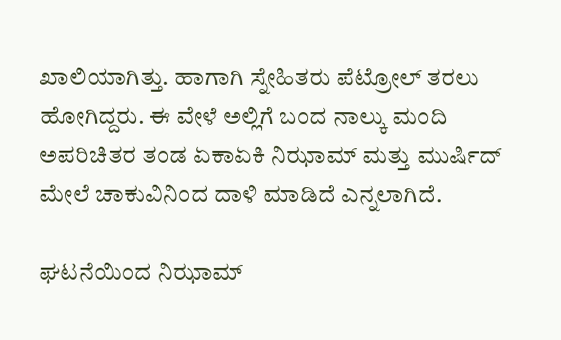ಖಾಲಿಯಾಗಿತ್ತು. ಹಾಗಾಗಿ ಸ್ನೇಹಿತರು ಪೆಟ್ರೋಲ್‌‌‌ ತರಲು ಹೋಗಿದ್ದರು‌. ಈ‌ ವೇಳೆ‌ ಅಲ್ಲಿಗೆ ಬಂದ ನಾಲ್ಕು ಮಂದಿ‌ ಅಪರಿಚಿತರ‌‌ ತಂಡ‌ ಏಕಾಏಕಿ ನಿಝಾಮ್ ಮತ್ತು ಮುರ್ಷಿದ್‌ ಮೇಲೆ ಚಾಕುವಿನಿಂದ ದಾಳಿ ಮಾಡಿದೆ ಎನ್ನಲಾಗಿದೆ.

ಘಟನೆಯಿಂದ‌ ನಿಝಾಮ್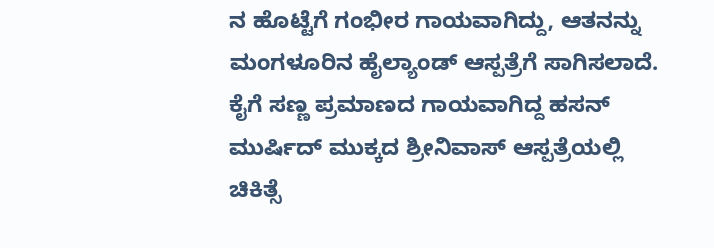ನ‌ ಹೊಟ್ಟೆಗೆ ಗಂಭೀರ‌ ಗಾಯವಾಗಿದ್ದು, ಆತನನ್ನು ಮಂಗಳೂರಿನ ಹೈಲ್ಯಾಂಡ್ ಆಸ್ಪತ್ರೆಗೆ‌‌ ಸಾಗಿಸಲಾದೆ. ಕೈಗೆ ಸಣ್ಣ ಪ್ರಮಾಣದ‌ ಗಾಯವಾಗಿದ್ದ ಹಸನ್‌ ಮುರ್ಷಿದ್‌ ಮುಕ್ಕದ‌‌ ಶ್ರೀನಿವಾಸ್‌‌‌ ಆಸ್ಪತ್ರೆಯಲ್ಲಿ‌ ಚಿಕಿತ್ಸೆ‌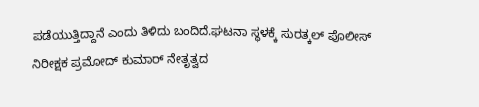ಪಡೆಯುತ್ತಿದ್ದಾನೆ‌‌ ಎಂದು ತಿಳಿದು ಬಂದಿದೆ.ಘಟನಾ‌‌ ಸ್ಥಳಕ್ಕೆ‌ ಸುರತ್ಕಲ್ ಪೊಲೀಸ್ ನಿರೀಕ್ಷಕ ಪ್ರಮೋದ್ ಕುಮಾರ್‌ ನೇತೃತ್ವದ‌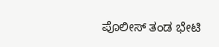ಪೊಲೀಸ್ ತಂಡ ಭೇಟಿ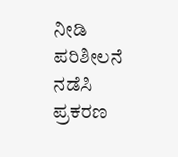ನೀಡಿ ಪರಿಶೀಲನೆ‌ ನಡೆಸಿ ಪ್ರಕರಣ‌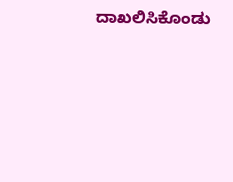ದಾಖಲಿಸಿಕೊಂಡು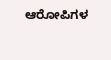ಆರೋಪಿಗಳ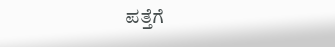ಪತ್ತೆಗೆ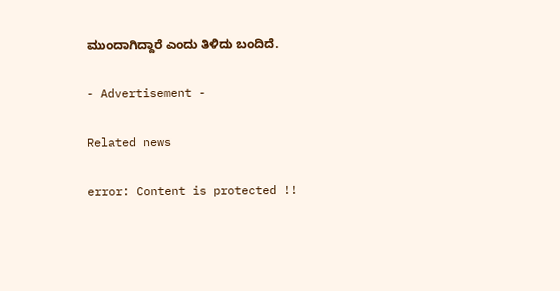ಮುಂದಾಗಿದ್ದಾರೆ ಎಂದು ತಿಳಿದು ಬಂದಿದೆ.

- Advertisement -

Related news

error: Content is protected !!